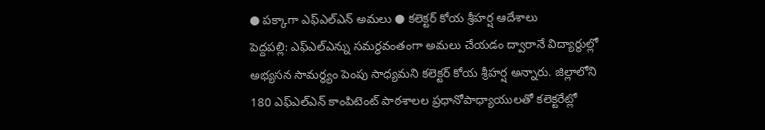● పక్కాగా ఎఫ్ఎల్ఎన్ అమలు ● కలెక్టర్ కోయ శ్రీహర్ష ఆదేశాలు
పెద్దపల్లి: ఎఫ్ఎల్ఎన్ను సమర్థవంతంగా అమలు చేయడం ద్వారానే విద్యార్థుల్లో అభ్యసన సామర్థ్యం పెంపు సాధ్యమని కలెక్టర్ కోయ శ్రీహర్ష అన్నారు. జిల్లాలోని 180 ఎఫ్ఎల్ఎన్ కాంపిటెంట్ పాఠశాలల ప్రధానోపాధ్యాయులతో కలెక్టరేట్లో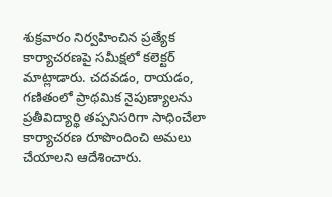శుక్రవారం నిర్వహించిన ప్రత్యేక కార్యాచరణపై సమీక్షలో కలెక్టర్ మాట్లాడారు. చదవడం, రాయడం, గణితంలో ప్రాథమిక నైపుణ్యాలను ప్రతీవిద్యార్థి తప్పనిసరిగా సాధించేలా కార్యాచరణ రూపొందించి అమలు చేయాలని ఆదేశించారు.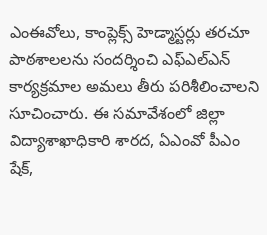ఎంఈవోలు, కాంప్లెక్స్ హెడ్మాస్టర్లు తరచూ పాఠశాలలను సందర్శించి ఎఫ్ఎల్ఎన్ కార్యక్రమాల అమలు తీరు పరిశీలించాలని సూచించారు. ఈ సమావేశంలో జిల్లా విద్యాశాఖాధికారి శారద, ఏఎంవో పీఎం షేక్,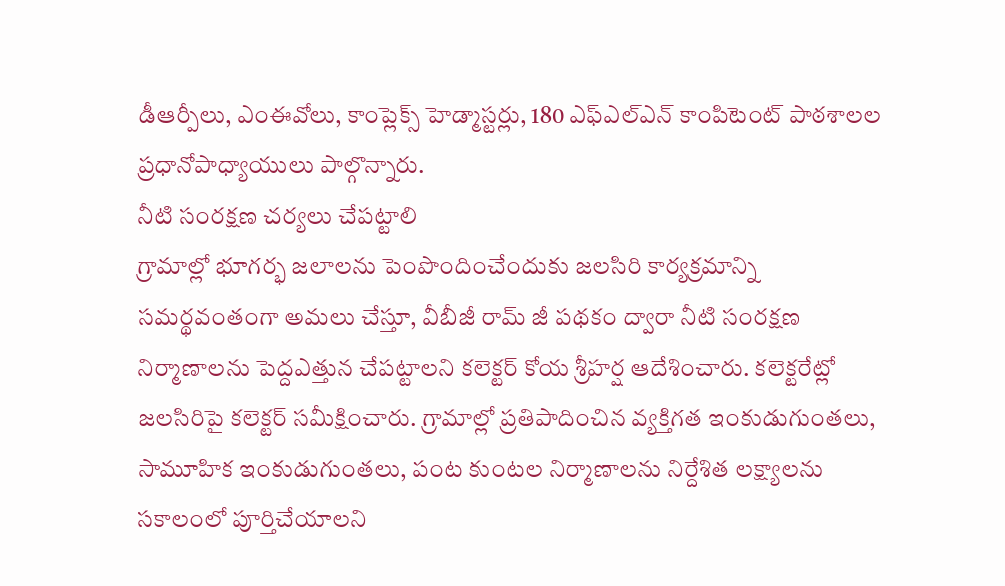డీఆర్పీలు, ఎంఈవోలు, కాంప్లెక్స్ హెడ్మాస్టర్లు, 180 ఎఫ్ఎల్ఎన్ కాంపిటెంట్ పాఠశాలల ప్రధానోపాధ్యాయులు పాల్గొన్నారు.
నీటి సంరక్షణ చర్యలు చేపట్టాలి
గ్రామాల్లో భూగర్భ జలాలను పెంపొందించేందుకు జలసిరి కార్యక్రమాన్ని సమర్థవంతంగా అమలు చేస్తూ, వీబీజీ రామ్ జీ పథకం ద్వారా నీటి సంరక్షణ నిర్మాణాలను పెద్దఎత్తున చేపట్టాలని కలెక్టర్ కోయ శ్రీహర్ష ఆదేశించారు. కలెక్టరేట్లో జలసిరిపై కలెక్టర్ సమీక్షించారు. గ్రామాల్లో ప్రతిపాదించిన వ్యక్తిగత ఇంకుడుగుంతలు, సామూహిక ఇంకుడుగుంతలు, పంట కుంటల నిర్మాణాలను నిర్దేశిత లక్ష్యాలను సకాలంలో పూర్తిచేయాలని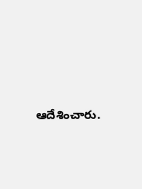ఆదేశించారు.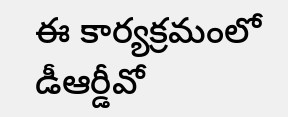ఈ కార్యక్రమంలో డీఆర్డీవో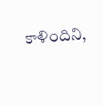కాళిందిని,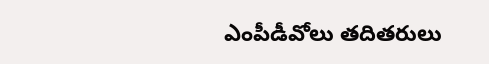ఎంపీడీవోలు తదితరులు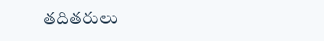తదితరులు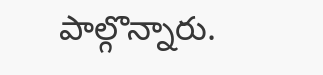పాల్గొన్నారు.